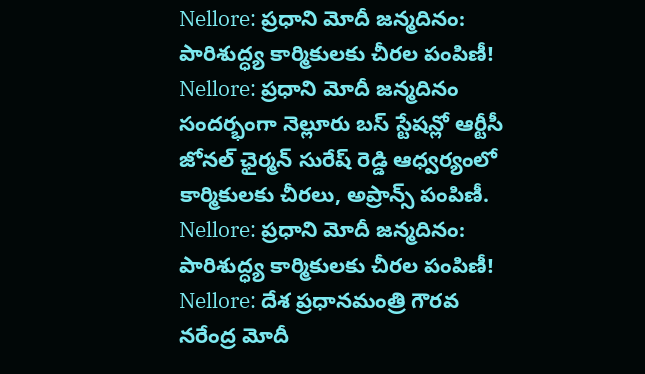Nellore: ప్రధాని మోదీ జన్మదినం: పారిశుద్ధ్య కార్మికులకు చీరల పంపిణీ!
Nellore: ప్రధాని మోదీ జన్మదినం సందర్భంగా నెల్లూరు బస్ స్టేషన్లో ఆర్టీసీ జోనల్ ఛైర్మన్ సురేష్ రెడ్డి ఆధ్వర్యంలో కార్మికులకు చీరలు, అప్రాన్స్ పంపిణీ.
Nellore: ప్రధాని మోదీ జన్మదినం: పారిశుద్ధ్య కార్మికులకు చీరల పంపిణీ!
Nellore: దేశ ప్రధానమంత్రి గౌరవ నరేంద్ర మోదీ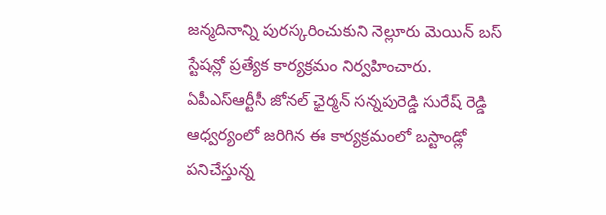జన్మదినాన్ని పురస్కరించుకుని నెల్లూరు మెయిన్ బస్ స్టేషన్లో ప్రత్యేక కార్యక్రమం నిర్వహించారు. ఏపీఎస్ఆర్టీసీ జోనల్ ఛైర్మన్ సన్నపురెడ్డి సురేష్ రెడ్డి ఆధ్వర్యంలో జరిగిన ఈ కార్యక్రమంలో బస్టాండ్లో పనిచేస్తున్న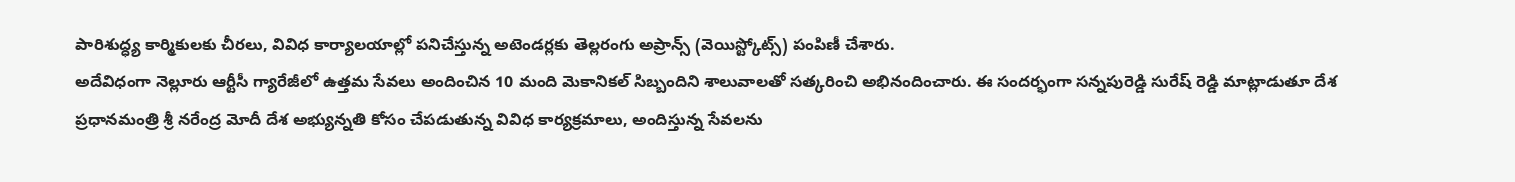పారిశుద్ధ్య కార్మికులకు చీరలు, వివిధ కార్యాలయాల్లో పనిచేస్తున్న అటెండర్లకు తెల్లరంగు అప్రాన్స్ (వెయిస్ట్కోట్స్) పంపిణీ చేశారు.
అదేవిధంగా నెల్లూరు ఆర్టీసీ గ్యారేజీలో ఉత్తమ సేవలు అందించిన 10 మంది మెకానికల్ సిబ్బందిని శాలువాలతో సత్కరించి అభినందించారు. ఈ సందర్భంగా సన్నపురెడ్డి సురేష్ రెడ్డి మాట్లాడుతూ దేశ ప్రధానమంత్రి శ్రీ నరేంద్ర మోదీ దేశ అభ్యున్నతి కోసం చేపడుతున్న వివిధ కార్యక్రమాలు, అందిస్తున్న సేవలను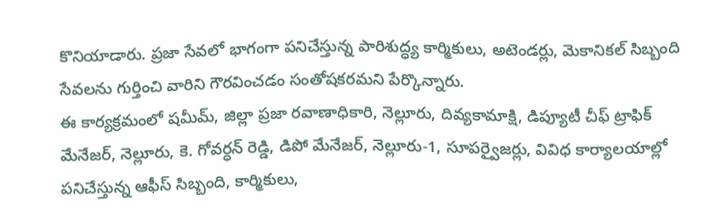కొనియాడారు. ప్రజా సేవలో భాగంగా పనిచేస్తున్న పారిశుద్ధ్య కార్మికులు, అటెండర్లు, మెకానికల్ సిబ్బంది సేవలను గుర్తించి వారిని గౌరవించడం సంతోషకరమని పేర్కొన్నారు.
ఈ కార్యక్రమంలో షమీమ్, జిల్లా ప్రజా రవాణాధికారి, నెల్లూరు, దివ్యకామాక్షి, డిప్యూటీ చీఫ్ ట్రాఫిక్ మేనేజర్, నెల్లూరు, కె. గోవర్ధన్ రెడ్డి, డిపో మేనేజర్, నెల్లూరు-1, సూపర్వైజర్లు, వివిధ కార్యాలయాల్లో పనిచేస్తున్న ఆఫీస్ సిబ్బంది, కార్మికులు,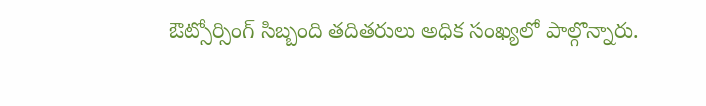ఔట్సోర్సింగ్ సిబ్బంది తదితరులు అధిక సంఖ్యలో పాల్గొన్నారు.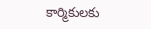కార్మికులకు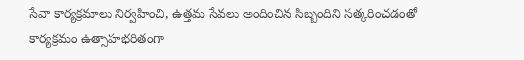సేవా కార్యక్రమాలు నిర్వహించి, ఉత్తమ సేవలు అందించిన సిబ్బందిని సత్కరించడంతో కార్యక్రమం ఉత్సాహభరితంగా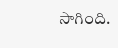సాగింది.